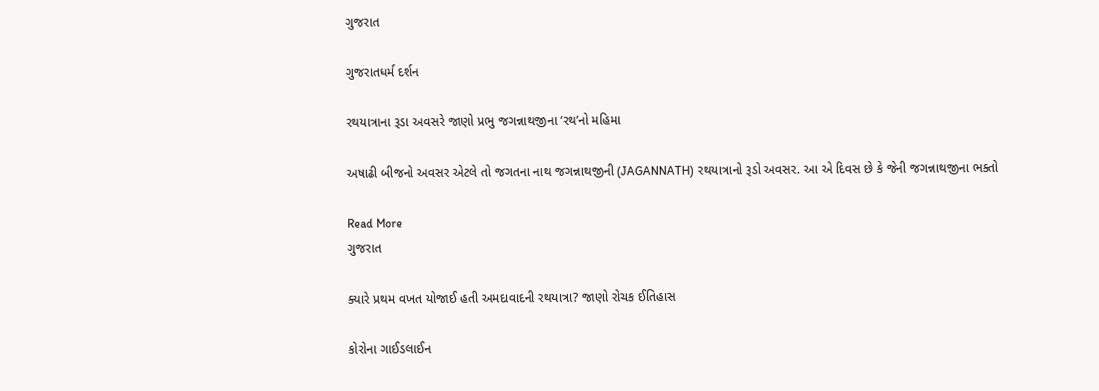ગુજરાત

ગુજરાતધર્મ દર્શન

રથયાત્રાના રૂડા અવસરે જાણો પ્રભુ જગન્નાથજીના ‘રથ’નો મહિમા

અષાઢી બીજનો અવસર એટલે તો જગતના નાથ જગન્નાથજીની (JAGANNATH) રથયાત્રાનો રૂડો અવસર. આ એ દિવસ છે કે જેની જગન્નાથજીના ભક્તો

Read More
ગુજરાત

ક્યારે પ્રથમ વખત યોજાઈ હતી અમદાવાદની રથયાત્રા? જાણો રોચક ઈતિહાસ

કોરોના ગાઈડલાઈન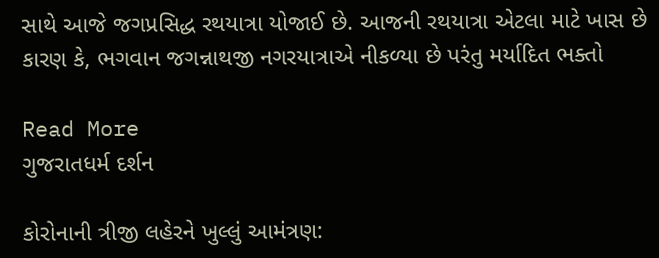સાથે આજે જગપ્રસિદ્ધ રથયાત્રા યોજાઈ છે. આજની રથયાત્રા એટલા માટે ખાસ છે કારણ કે, ભગવાન જગન્નાથજી નગરયાત્રાએ નીકળ્યા છે પરંતુ મર્યાદિત ભક્તો

Read More
ગુજરાતધર્મ દર્શન

કોરોનાની ત્રીજી લહેરને ખુલ્લું આમંત્રણ: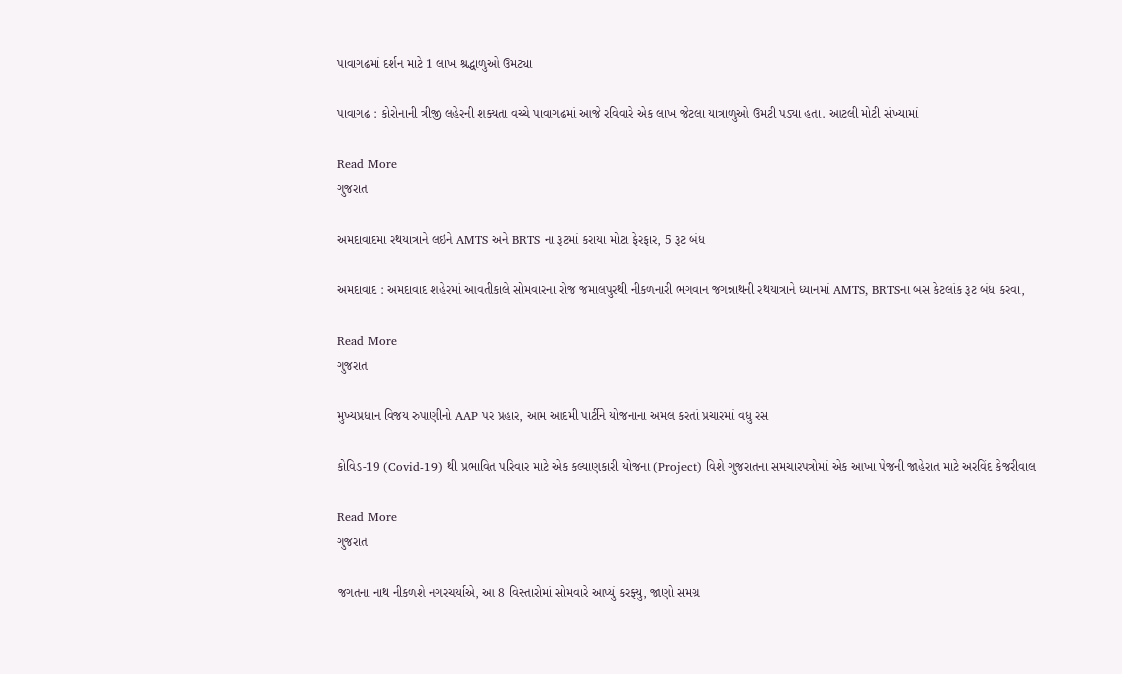પાવાગઢમાં દર્શન માટે 1 લાખ શ્રદ્ધાળુઓ ઉમટ્યા

પાવાગઢ : કોરોનાની ત્રીજી લહેરની શક્યતા વચ્ચે પાવાગઢમાં આજે રવિવારે એક લાખ જેટલા યાત્રાળુઓ ઉમટી પડ્યા હતા. આટલી મોટી સંખ્યામાં

Read More
ગુજરાત

અમદાવાદમા રથયાત્રાને લઇને AMTS અને BRTS ના રૂટમાં કરાયા મોટા ફેરફાર, 5 રૂટ બંધ

અમદાવાદ : અમદાવાદ શહેરમાં આવતીકાલે સોમવારના રોજ જમાલપુરથી નીકળનારી ભગવાન જગન્નાથની રથયાત્રાને ધ્યાનમાં AMTS, BRTSના બસ કેટલાંક રૂટ બંધ કરવા,

Read More
ગુજરાત

મુખ્યપ્રધાન વિજય રુપાણીનો AAP પર પ્રહાર, આમ આદમી પાર્ટીને યોજનાના અમલ કરતાં પ્રચારમાં વધુ રસ

કોવિડ-19 (Covid-19) થી પ્રભાવિત પરિવાર માટે એક કલ્યાણકારી યોજના (Project) વિશે ગુજરાતના સમચારપત્રોમાં એક આખા પેજની જાહેરાત માટે અરવિંદ કેજરીવાલ

Read More
ગુજરાત

જગતના નાથ નીકળશે નગરચર્યાએ, આ 8 વિસ્તારોમાં સોમવારે આપ્યું કરફ્યુ, જાણો સમગ્ર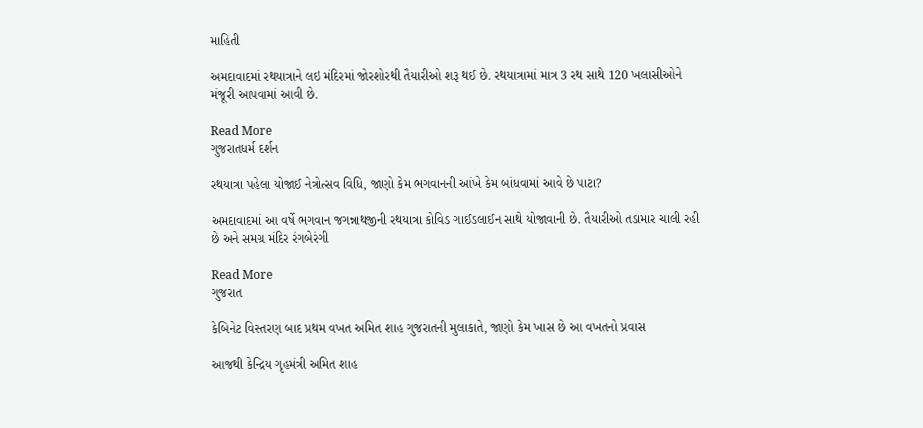માહિતી

અમદાવાદમાં રથયાત્રાને લઇ મંદિરમાં જોરશોરથી તૈયારીઓ શરૂ થઈ છે. રથયાત્રામાં માત્ર 3 રથ સાથે 120 ખલાસીઓને મંજૂરી આપવામાં આવી છે.

Read More
ગુજરાતધર્મ દર્શન

રથયાત્રા પહેલા યોજાઈ નેત્રોત્સવ વિધિ, જાણો કેમ ભગવાનની આંખે કેમ બાંધવામાં આવે છે પાટા?

અમદાવાદમાં આ વર્ષે ભગવાન જગન્નાથજીની રથયાત્રા કોવિડ ગાઈડલાઈન સાથે યોજાવાની છે. તૈયારીઓ તડામાર ચાલી રહી છે અને સમગ્ર મંદિર રંગબેરંગી

Read More
ગુજરાત

કેબિનેટ વિસ્તરણ બાદ પ્રથમ વખત અમિત શાહ ગુજરાતની મુલાકાતે, જાણો કેમ ખાસ છે આ વખતનો પ્રવાસ

આજથી કેન્દ્રિય ગૃહમંત્રી અમિત શાહ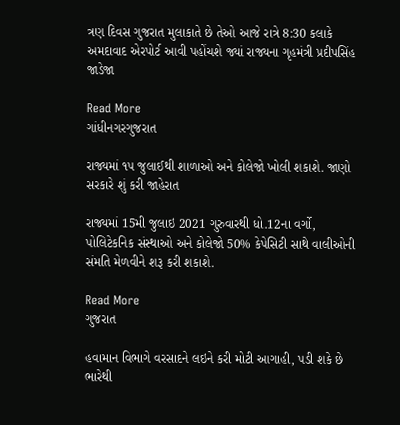ત્રણ દિવસ ગુજરાત મુલાકાતે છે તેઓ આજે રાત્રે 8:30 કલાકે અમદાવાદ એરપોર્ટ આવી પહોંચશે જ્યાં રાજ્યના ગૃહમંત્રી પ્રદીપસિંહ જાડેજા

Read More
ગાંધીનગરગુજરાત

રાજ્યમાં ૧૫ જુલાઈથી શાળાઓ અને કોલેજો ખોલી શકાશે. જાણો સરકારે શું કરી જાહેરાત

રાજ્યમાં 15મી જુલાઇ 2021 ગુરુવારથી ધો.12ના વર્ગો, પોલિટેકનિક સંસ્થાઓ અને કોલેજો 50% કેપેસિટી સાથે વાલીઓની સંમતિ મેળવીને શરૂ કરી શકાશે.

Read More
ગુજરાત

હવામાન વિભાગે વરસાદને લઇને કરી મોટી આગાહી, પડી શકે છે ભારેથી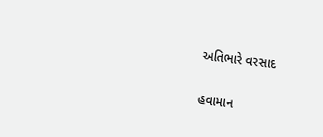અતિભારે વરસાદ

હવામાન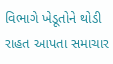વિભાગે ખેડૂતોને થોડી રાહત આપતા સમાચાર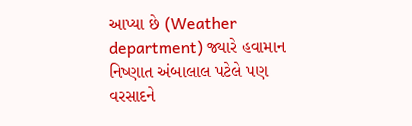આપ્યા છે (Weather department) જ્યારે હવામાન નિષ્ણાત અંબાલાલ પટેલે પણ વરસાદને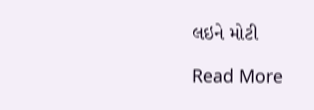લઇને મોટી

Read More